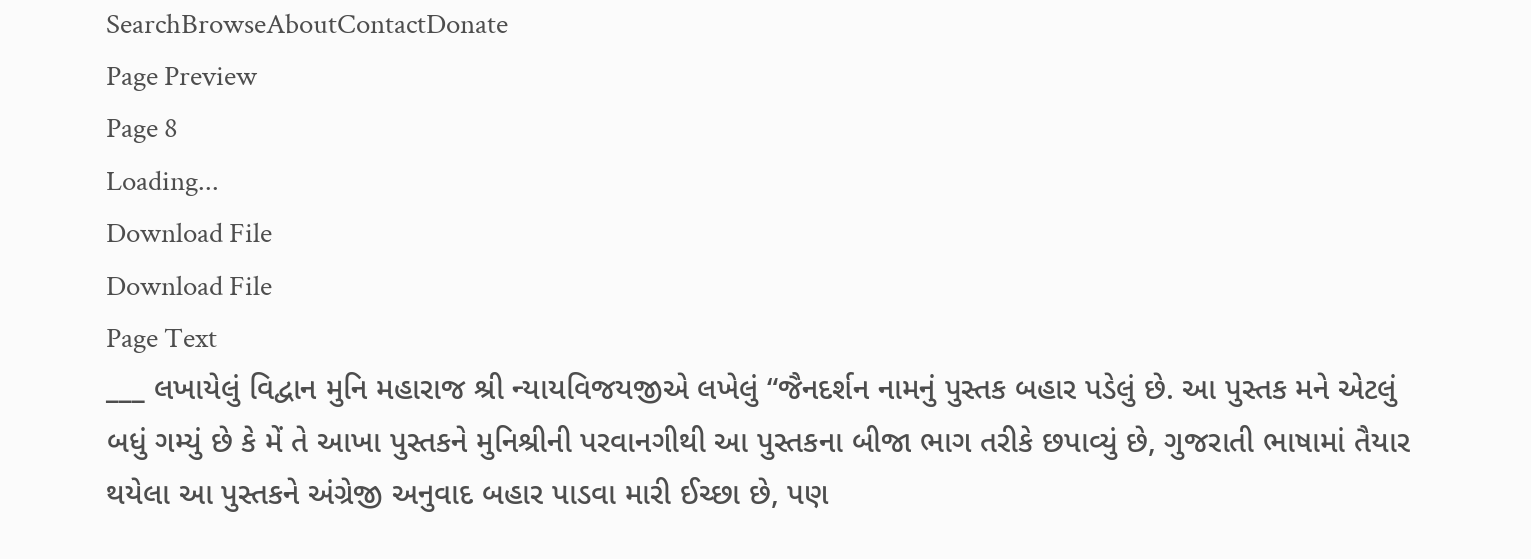SearchBrowseAboutContactDonate
Page Preview
Page 8
Loading...
Download File
Download File
Page Text
___ લખાયેલું વિદ્વાન મુનિ મહારાજ શ્રી ન્યાયવિજયજીએ લખેલું “જૈનદર્શન નામનું પુસ્તક બહાર પડેલું છે. આ પુસ્તક મને એટલું બધું ગમ્યું છે કે મેં તે આખા પુસ્તકને મુનિશ્રીની પરવાનગીથી આ પુસ્તકના બીજા ભાગ તરીકે છપાવ્યું છે, ગુજરાતી ભાષામાં તૈયાર થયેલા આ પુસ્તકને અંગ્રેજી અનુવાદ બહાર પાડવા મારી ઈચ્છા છે, પણ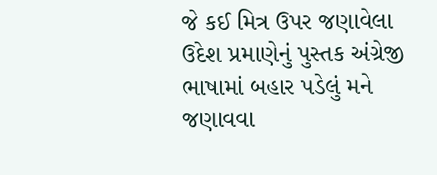જે કઈ મિત્ર ઉપર જણાવેલા ઉદેશ પ્રમાણેનું પુસ્તક અંગ્રેજી ભાષામાં બહાર પડેલું મને જણાવવા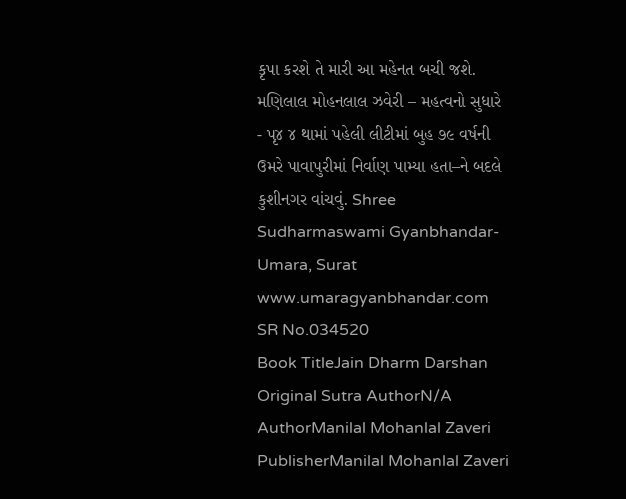કૃપા કરશે તે મારી આ મહેનત બચી જશે. મણિલાલ મોહનલાલ ઝવેરી – મહત્વનો સુધારે - પૃ૪ ૪ થામાં પહેલી લીટીમાં બુહ ૭૯ વર્ષની ઉમરે પાવાપુરીમાં નિર્વાણ પામ્યા હતા–ને બદલે કુશીનગર વાંચવું. Shree Sudharmaswami Gyanbhandar-Umara, Surat www.umaragyanbhandar.com
SR No.034520
Book TitleJain Dharm Darshan
Original Sutra AuthorN/A
AuthorManilal Mohanlal Zaveri
PublisherManilal Mohanlal Zaveri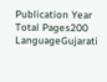Publication Year
Total Pages200
LanguageGujarati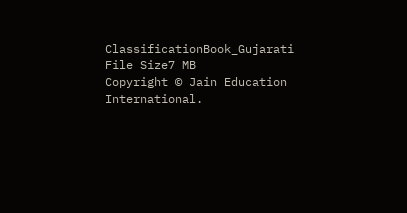ClassificationBook_Gujarati
File Size7 MB
Copyright © Jain Education International.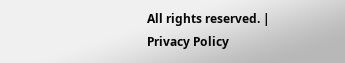All rights reserved. | Privacy Policy